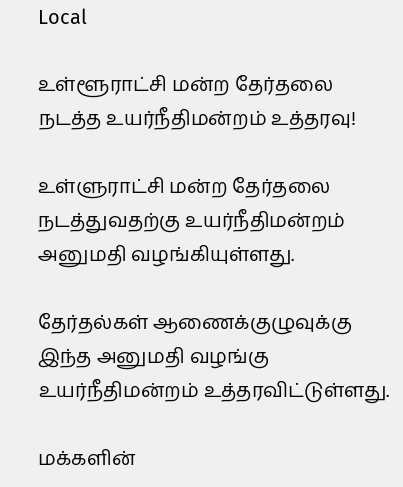Local

உள்ளூராட்சி மன்ற தேர்தலை நடத்த உயர்நீதிமன்றம் உத்தரவு!

உள்ளுராட்சி மன்ற தேர்தலை நடத்துவதற்கு உயர்நீதிமன்றம் அனுமதி வழங்கியுள்ளது.

தேர்தல்கள் ஆணைக்குழுவுக்கு இந்த அனுமதி வழங்கு  உயர்நீதிமன்றம் உத்தரவிட்டுள்ளது.

மக்களின்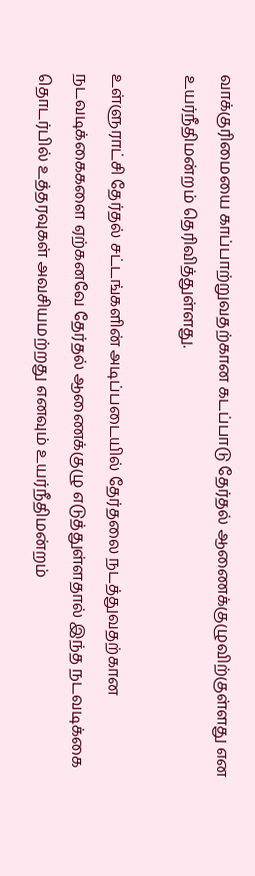வாக்குரிமையை காப்பாற்றுவதற்கான கடப்பாடு தேர்தல் ஆணைக்குழுவிற்குள்ளது என  உயர்நீதிமன்றம் தெரிவித்துள்ளது.

உள்ளுராட்சி தேர்தல் சட்டங்களின் அடிப்படையில் தேர்தலை நடத்துவதற்கான நடவடிக்கைகளை ஏற்கனவே தேர்தல் ஆணைக்குழு எடுத்துள்ளதால் இந்த நடவடிக்கை தொடர்பில் உத்தரவுகள் அவசியமற்றது எனவும் உயர்நீதிமன்றம்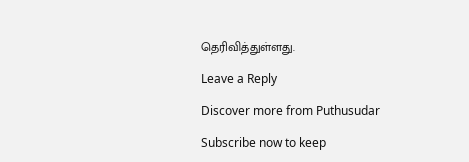தெரிவித்துள்ளது.

Leave a Reply

Discover more from Puthusudar

Subscribe now to keep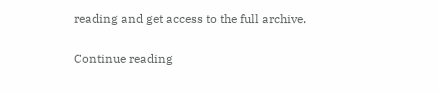reading and get access to the full archive.

Continue reading